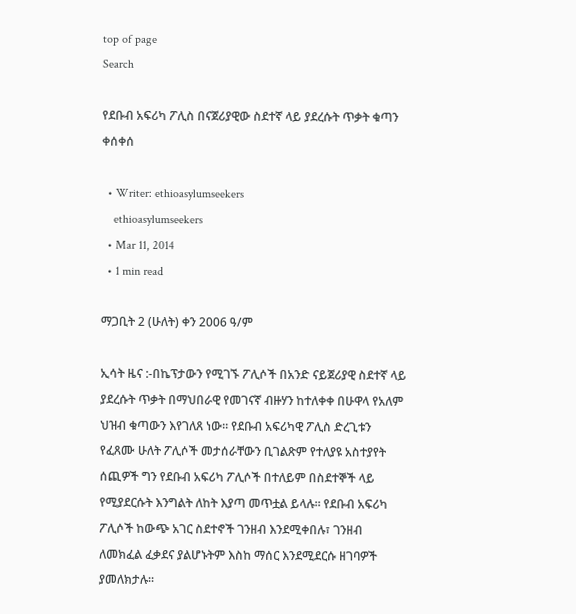top of page
Search

የደቡብ አፍሪካ ፖሊስ በናጀሪያዊው ስደተኛ ላይ ያደረሱት ጥቃት ቁጣን ቀሰቀሰ

  • Writer: ethioasylumseekers
    ethioasylumseekers
  • Mar 11, 2014
  • 1 min read

ማጋቢት 2 (ሁለት) ቀን 2006 ዓ/ም

ኢሳት ዜና :-በኬፕታውን የሚገኙ ፖሊሶች በአንድ ናይጀሪያዊ ስደተኛ ላይ ያደረሱት ጥቃት በማህበራዊ የመገናኛ ብዙሃን ከተለቀቀ በሁዋላ የአለም ህዝብ ቁጣውን እየገለጸ ነው። የደቡብ አፍሪካዊ ፖሊስ ድረጊቱን የፈጸሙ ሁለት ፖሊሶች መታሰራቸውን ቢገልጽም የተለያዩ አስተያየት ሰጪዎች ግን የደቡብ አፍሪካ ፖሊሶች በተለይም በስደተኞች ላይ የሚያደርሱት እንግልት ለከት እያጣ መጥቷል ይላሉ። የደቡብ አፍሪካ ፖሊሶች ከውጭ አገር ስደተኖች ገንዘብ እንደሚቀበሉ፣ ገንዘብ ለመክፈል ፈቃደና ያልሆኑትም እስከ ማሰር እንደሚደርሱ ዘገባዎች ያመለክታሉ።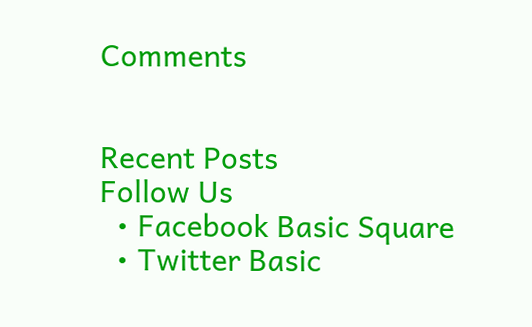Comments


Recent Posts
Follow Us
  • Facebook Basic Square
  • Twitter Basic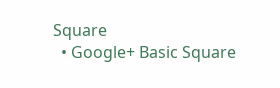Square
  • Google+ Basic Square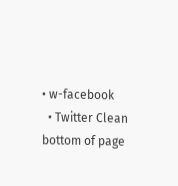• w-facebook
  • Twitter Clean
bottom of page